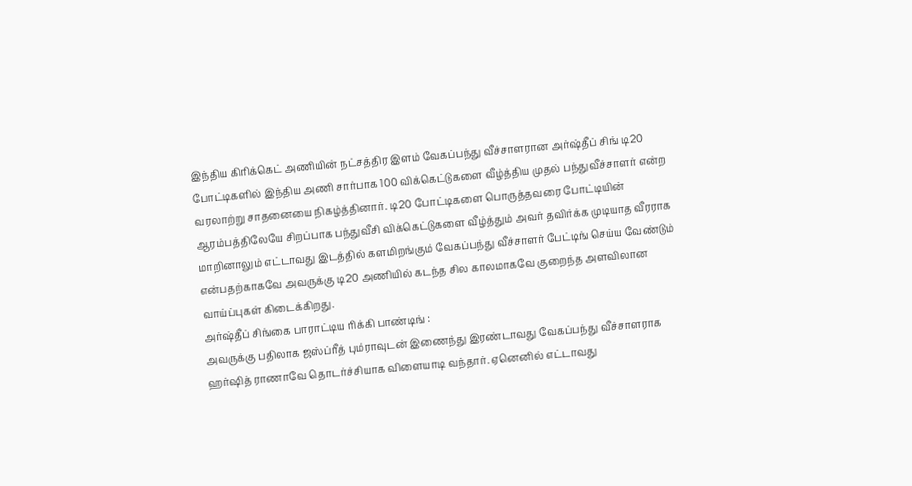இந்திய கிரிக்கெட் அணியின் நட்சத்திர இளம் வேகப்பந்து வீச்சாளரான அர்ஷ்தீப் சிங் டி20 போட்டிகளில் இந்திய அணி சார்பாக 100 விக்கெட்டுகளை வீழ்த்திய முதல் பந்துவீச்சாளர் என்ற வரலாற்று சாதனையை நிகழ்த்தினார். டி20 போட்டிகளை பொருத்தவரை போட்டியின் ஆரம்பத்திலேயே சிறப்பாக பந்துவீசி விக்கெட்டுகளை வீழ்த்தும் அவர் தவிர்க்க முடியாத வீரராக மாறினாலும் எட்டாவது இடத்தில் களமிறங்கும் வேகப்பந்து வீச்சாளர் பேட்டிங் செய்ய வேண்டும் என்பதற்காகவே அவருக்கு டி20 அணியில் கடந்த சில காலமாகவே குறைந்த அளவிலான வாய்ப்புகள் கிடைக்கிறது.
அர்ஷ்தீப் சிங்கை பாராட்டிய ரிக்கி பாண்டிங் :
அவருக்கு பதிலாக ஜஸ்ப்ரீத் பும்ராவுடன் இணைந்து இரண்டாவது வேகப்பந்து வீச்சாளராக ஹர்ஷித் ராணாவே தொடர்ச்சியாக விளையாடி வந்தார். ஏனெனில் எட்டாவது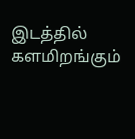இடத்தில் களமிறங்கும்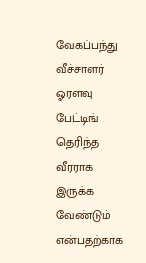வேகப்பந்து வீச்சாளர் ஓரளவு பேட்டிங் தெரிந்த வீரராக இருக்க வேண்டும் என்பதற்காக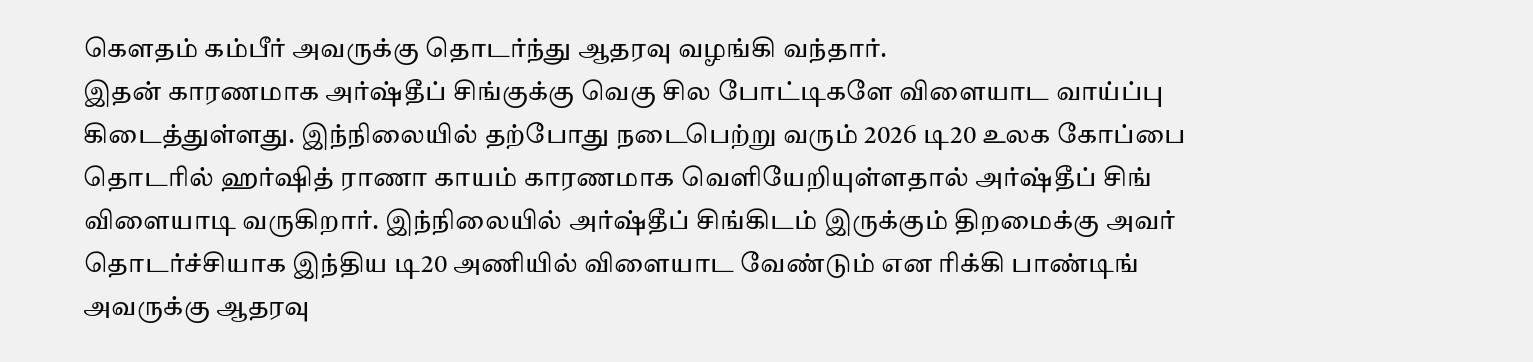கௌதம் கம்பீர் அவருக்கு தொடர்ந்து ஆதரவு வழங்கி வந்தார்.
இதன் காரணமாக அர்ஷ்தீப் சிங்குக்கு வெகு சில போட்டிகளே விளையாட வாய்ப்பு கிடைத்துள்ளது. இந்நிலையில் தற்போது நடைபெற்று வரும் 2026 டி20 உலக கோப்பை தொடரில் ஹர்ஷித் ராணா காயம் காரணமாக வெளியேறியுள்ளதால் அர்ஷ்தீப் சிங் விளையாடி வருகிறார். இந்நிலையில் அர்ஷ்தீப் சிங்கிடம் இருக்கும் திறமைக்கு அவர் தொடர்ச்சியாக இந்திய டி20 அணியில் விளையாட வேண்டும் என ரிக்கி பாண்டிங் அவருக்கு ஆதரவு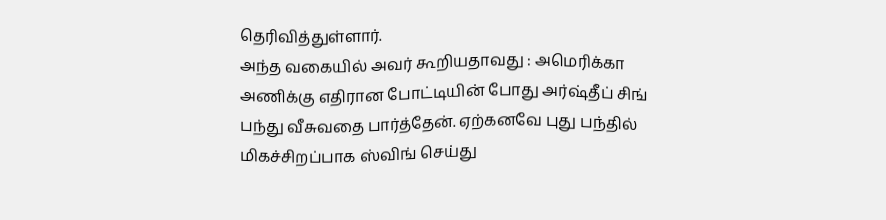தெரிவித்துள்ளார்.
அந்த வகையில் அவர் கூறியதாவது : அமெரிக்கா அணிக்கு எதிரான போட்டியின் போது அர்ஷ்தீப் சிங் பந்து வீசுவதை பார்த்தேன். ஏற்கனவே புது பந்தில் மிகச்சிறப்பாக ஸ்விங் செய்து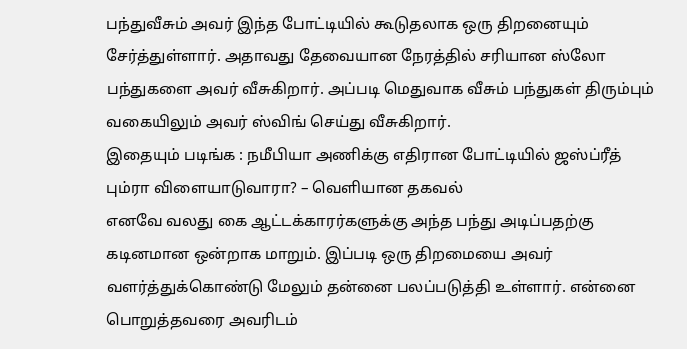பந்துவீசும் அவர் இந்த போட்டியில் கூடுதலாக ஒரு திறனையும் சேர்த்துள்ளார். அதாவது தேவையான நேரத்தில் சரியான ஸ்லோ பந்துகளை அவர் வீசுகிறார். அப்படி மெதுவாக வீசும் பந்துகள் திரும்பும் வகையிலும் அவர் ஸ்விங் செய்து வீசுகிறார்.
இதையும் படிங்க : நமீபியா அணிக்கு எதிரான போட்டியில் ஜஸ்ப்ரீத் பும்ரா விளையாடுவாரா? – வெளியான தகவல்
எனவே வலது கை ஆட்டக்காரர்களுக்கு அந்த பந்து அடிப்பதற்கு கடினமான ஒன்றாக மாறும். இப்படி ஒரு திறமையை அவர் வளர்த்துக்கொண்டு மேலும் தன்னை பலப்படுத்தி உள்ளார். என்னை பொறுத்தவரை அவரிடம்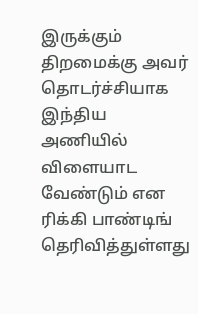இருக்கும் திறமைக்கு அவர் தொடர்ச்சியாக இந்திய அணியில் விளையாட வேண்டும் என ரிக்கி பாண்டிங் தெரிவித்துள்ளது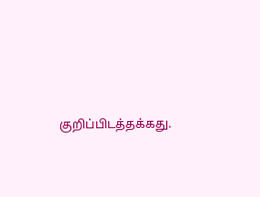குறிப்பிடத்தக்கது.